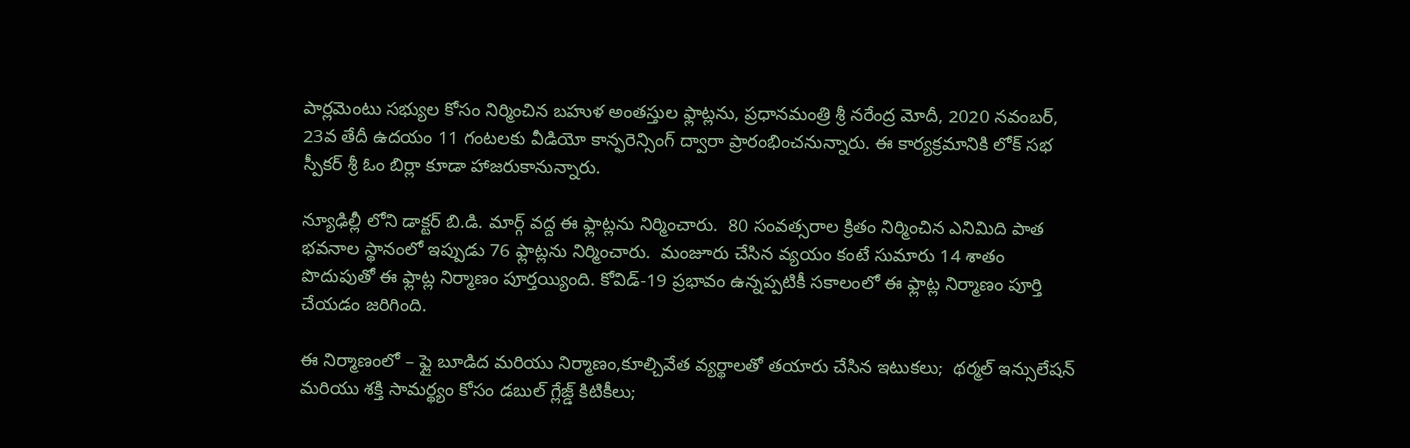పార్లమెంటు సభ్యుల కోసం నిర్మించిన బహుళ అంతస్తుల ఫ్లాట్లను, ప్రధానమంత్రి శ్రీ నరేంద్ర మోదీ, 2020 నవంబర్, 23వ తేదీ ఉదయం 11 గంటలకు వీడియో కాన్ఫరెన్సింగ్ ద్వారా ప్రారంభించనున్నారు. ఈ కార్యక్రమానికి లోక్ ‌సభ స్పీకర్ శ్రీ ఓం బిర్లా కూడా హాజరుకానున్నారు.

న్యూఢిల్లీ లోని డాక్టర్ బి.డి. మార్గ్ వద్ద ఈ ఫ్లాట్లను నిర్మించారు.  80 సంవత్సరాల క్రితం నిర్మించిన ఎనిమిది పాత భవనాల స్థానంలో ఇప్పుడు 76 ఫ్లాట్లను నిర్మించారు.  మంజూరు చేసిన వ్యయం కంటే సుమారు 14 శాతం పొదుపుతో ఈ ఫ్లాట్ల నిర్మాణం పూర్తయ్యింది. కోవిడ్-19 ప్రభావం ఉన్నప్పటికీ సకాలంలో ఈ ఫ్లాట్ల నిర్మాణం పూర్తి చేయడం జరిగింది.

ఈ నిర్మాణంలో – ఫ్లై బూడిద మరియు నిర్మాణం,కూల్చివేత వ్యర్థాలతో తయారు చేసిన ఇటుకలు;  థర్మల్ ఇన్సులేషన్ మరియు శక్తి సామర్థ్యం కోసం డబుల్ గ్లేజ్డ్ కిటికీలు;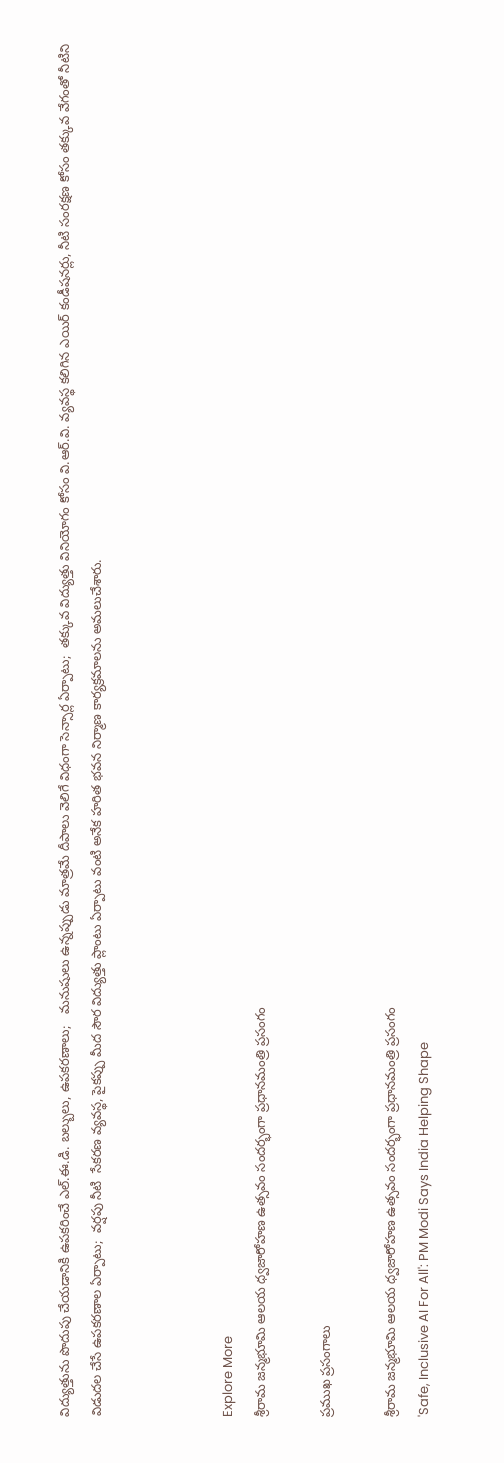విద్యుత్తును పొదుపు చేయడానికి ఉపకరించే ఎల్.ఈ.డి. బల్బులు, ఉపకరణాలు;   మనుషులు ఉన్నప్పుడు మాత్రమే దీపాలు వెలిగే విధంగా సెన్సార్ల ఏర్పాటు;  తక్కువ విద్యుత్తు వినియోగం కోసం వి.ఆర్.వి. వ్యవస్థ కలిగిన ఎయిర్ కండీషనర్లు, నీటి సంరక్షణ కోసం తక్కువ వేగంతో నీటిని విడుదల చేసే ఉపకరణాల ఏర్పాటు;  వర్షపు నీటి  సేకరణ వ్యవస్థ, పైకప్పు మీద సౌర విద్యుత్తు ప్లాంటు ఏర్పాటు వంటి అనేక హరిత భవన నిర్మాణ కార్యక్రమాలను అమలుచేశారు.



Explore More
శ్రీరామ జన్మభూమి ఆలయ ధ్వజారోహణ ఉత్సవం సందర్భంగా ప్రధానమంత్రి ప్రసంగం

ప్రముఖ ప్రసంగాలు

శ్రీరామ జన్మభూమి ఆలయ ధ్వజారోహణ ఉత్సవం సందర్భంగా ప్రధానమంత్రి ప్రసంగం
'Safe, Inclusive AI For All': PM Modi Says India Helping Shape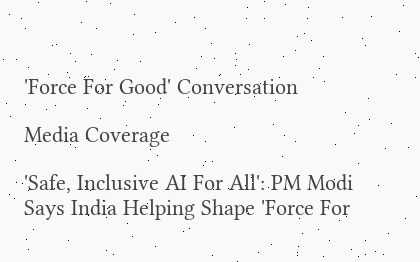'Force For Good' Conversation

Media Coverage

'Safe, Inclusive AI For All': PM Modi Says India Helping Shape 'Force For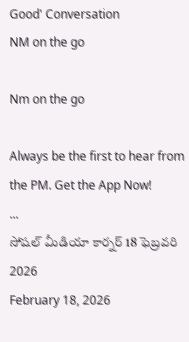Good' Conversation
NM on the go

Nm on the go

Always be the first to hear from the PM. Get the App Now!
...
సోషల్ మీడియా కార్నర్ 18 ఫెబ్రవరి 2026
February 18, 2026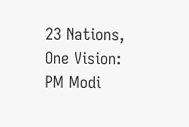23 Nations, One Vision: PM Modi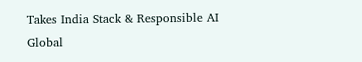Takes India Stack & Responsible AI Global